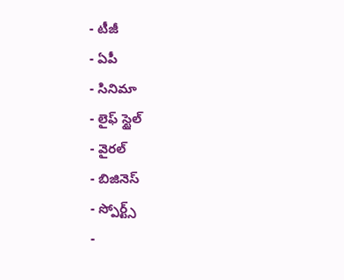- టీజీ
- ఏపీ
- సినిమా
- లైఫ్ స్టైల్
- వైరల్
- బిజినెస్
- స్పోర్ట్స్
-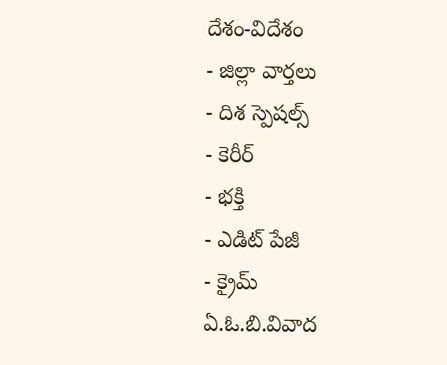దేశం-విదేశం
- జిల్లా వార్తలు
- దిశ స్పెషల్స్
- కెరీర్
- భక్తి
- ఎడిట్ పేజీ
- క్రైమ్
ఏ.ఓ.బి.వివాద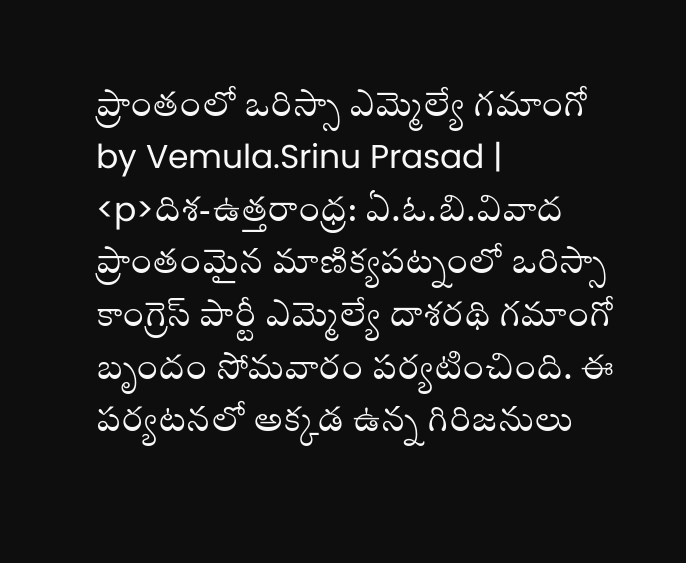ప్రాంతంలో ఒరిస్సా ఎమ్మెల్యే గమాంగో
by Vemula.Srinu Prasad |
<p>దిశ-ఉత్తరాంధ్ర: ఏ.ఓ.బి.వివాద ప్రాంతంమైన మాణిక్యపట్నంలో ఒరిస్సా కాంగ్రెస్ పార్టీ ఎమ్మెల్యే దాశరథి గమాంగో బృందం సోమవారం పర్యటించింది. ఈ పర్యటనలో అక్కడ ఉన్న గిరిజనులు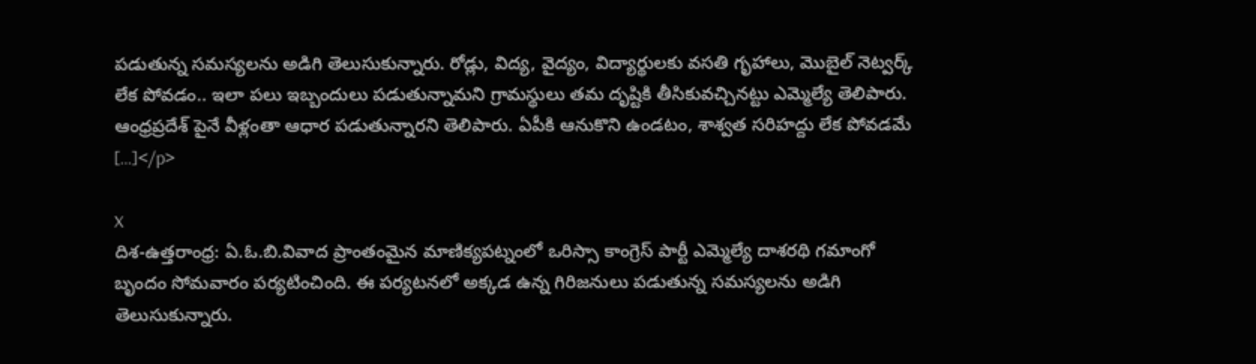పడుతున్న సమస్యలను అడిగి తెలుసుకున్నారు. రోడ్లు, విద్య, వైద్యం, విద్యార్థులకు వసతి గృహాలు, మొబైల్ నెట్వర్క్ లేక పోవడం.. ఇలా పలు ఇబ్బందులు పడుతున్నామని గ్రామస్థులు తమ దృష్టికి తీసికువచ్చినట్టు ఎమ్మెల్యే తెలిపారు. ఆంధ్రప్రదేశ్ పైనే వీళ్లంతా ఆధార పడుతున్నారని తెలిపారు. ఏపీకి ఆనుకొని ఉండటం, శాశ్వత సరిహద్దు లేక పోవడమే […]</p>

X
దిశ-ఉత్తరాంధ్ర: ఏ.ఓ.బి.వివాద ప్రాంతంమైన మాణిక్యపట్నంలో ఒరిస్సా కాంగ్రెస్ పార్టీ ఎమ్మెల్యే దాశరథి గమాంగో బృందం సోమవారం పర్యటించింది. ఈ పర్యటనలో అక్కడ ఉన్న గిరిజనులు పడుతున్న సమస్యలను అడిగి తెలుసుకున్నారు.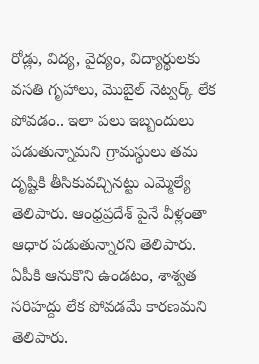రోడ్లు, విద్య, వైద్యం, విద్యార్థులకు వసతి గృహాలు, మొబైల్ నెట్వర్క్ లేక పోవడం.. ఇలా పలు ఇబ్బందులు పడుతున్నామని గ్రామస్థులు తమ దృష్టికి తీసికువచ్చినట్టు ఎమ్మెల్యే తెలిపారు. ఆంధ్రప్రదేశ్ పైనే వీళ్లంతా ఆధార పడుతున్నారని తెలిపారు. ఏపీకి ఆనుకొని ఉండటం, శాశ్వత సరిహద్దు లేక పోవడమే కారణమని తెలిపారు.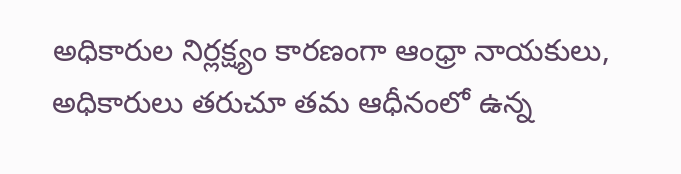అధికారుల నిర్లక్ష్యం కారణంగా ఆంధ్రా నాయకులు, అధికారులు తరుచూ తమ ఆధీనంలో ఉన్న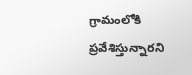గ్రామంలోకి ప్రవేశిస్తున్నారని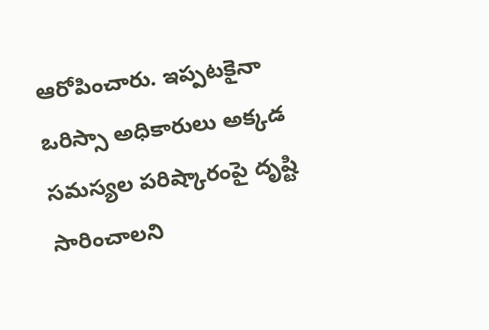ఆరోపించారు. ఇప్పటకైనా ఒరిస్సా అధికారులు అక్కడ సమస్యల పరిష్కారంపై దృష్టి సారించాలని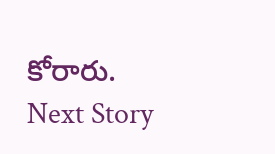కోరారు.
Next Story